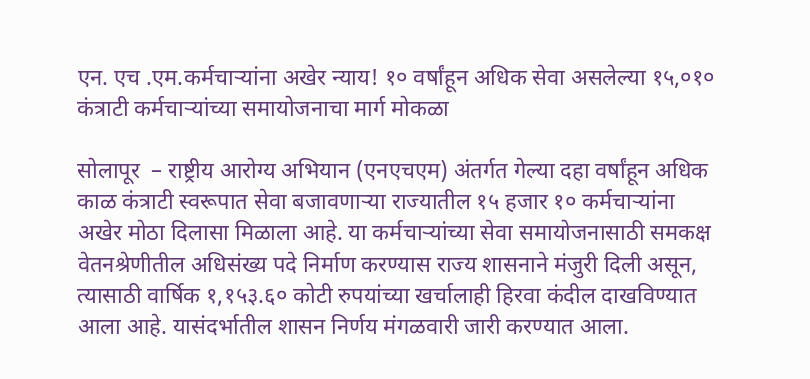एन. एच .एम.कर्मचाऱ्यांना अखेर न्याय! १० वर्षांहून अधिक सेवा असलेल्या १५,०१० कंत्राटी कर्मचाऱ्यांच्या समायोजनाचा मार्ग मोकळा

सोलापूर  – राष्ट्रीय आरोग्य अभियान (एनएचएम) अंतर्गत गेल्या दहा वर्षांहून अधिक काळ कंत्राटी स्वरूपात सेवा बजावणाऱ्या राज्यातील १५ हजार १० कर्मचाऱ्यांना अखेर मोठा दिलासा मिळाला आहे. या कर्मचाऱ्यांच्या सेवा समायोजनासाठी समकक्ष वेतनश्रेणीतील अधिसंख्य पदे निर्माण करण्यास राज्य शासनाने मंजुरी दिली असून, त्यासाठी वार्षिक १,१५३.६० कोटी रुपयांच्या खर्चालाही हिरवा कंदील दाखविण्यात आला आहे. यासंदर्भातील शासन निर्णय मंगळवारी जारी करण्यात आला.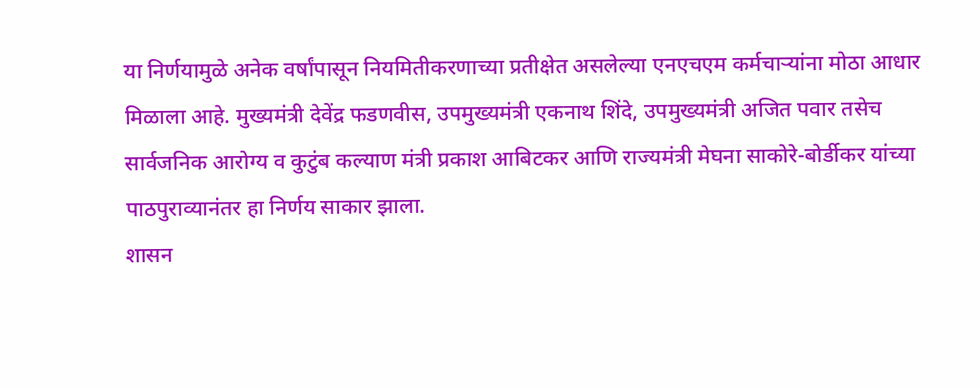या निर्णयामुळे अनेक वर्षांपासून नियमितीकरणाच्या प्रतीक्षेत असलेल्या एनएचएम कर्मचाऱ्यांना मोठा आधार मिळाला आहे. मुख्यमंत्री देवेंद्र फडणवीस, उपमुख्यमंत्री एकनाथ शिंदे, उपमुख्यमंत्री अजित पवार तसेच सार्वजनिक आरोग्य व कुटुंब कल्याण मंत्री प्रकाश आबिटकर आणि राज्यमंत्री मेघना साकोरे-बोर्डीकर यांच्या पाठपुराव्यानंतर हा निर्णय साकार झाला.
शासन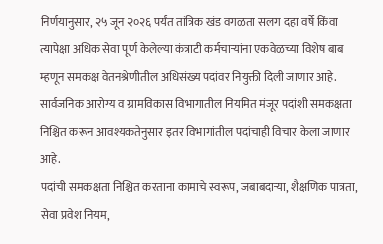निर्णयानुसार, २५ जून २०२६ पर्यंत तांत्रिक खंड वगळता सलग दहा वर्षे किंवा त्यापेक्षा अधिक सेवा पूर्ण केलेल्या कंत्राटी कर्मचाऱ्यांना एकवेळच्या विशेष बाब म्हणून समकक्ष वेतनश्रेणीतील अधिसंख्य पदांवर नियुक्ती दिली जाणार आहे. सार्वजनिक आरोग्य व ग्रामविकास विभागातील नियमित मंजूर पदांशी समकक्षता निश्चित करून आवश्यकतेनुसार इतर विभागांतील पदांचाही विचार केला जाणार आहे.
पदांची समकक्षता निश्चित करताना कामाचे स्वरूप, जबाबदाऱ्या, शैक्षणिक पात्रता, सेवा प्रवेश नियम,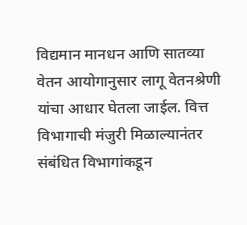विद्यमान मानधन आणि सातव्या वेतन आयोगानुसार लागू वेतनश्रेणी यांचा आधार घेतला जाईल. वित्त विभागाची मंजुरी मिळाल्यानंतर संबंधित विभागांकडून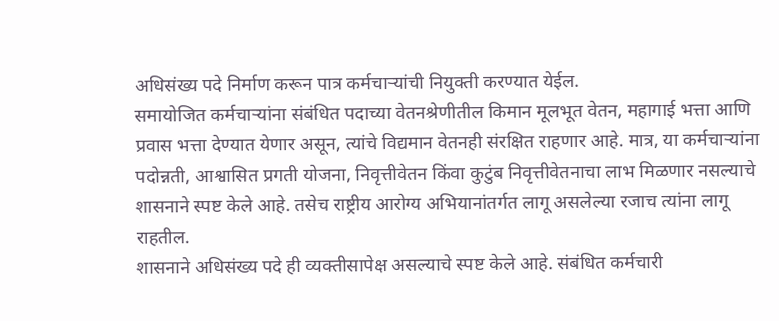अधिसंख्य पदे निर्माण करून पात्र कर्मचाऱ्यांची नियुक्ती करण्यात येईल.
समायोजित कर्मचाऱ्यांना संबंधित पदाच्या वेतनश्रेणीतील किमान मूलभूत वेतन, महागाई भत्ता आणि प्रवास भत्ता देण्यात येणार असून, त्यांचे विद्यमान वेतनही संरक्षित राहणार आहे. मात्र, या कर्मचाऱ्यांना पदोन्नती, आश्वासित प्रगती योजना, निवृत्तीवेतन किंवा कुटुंब निवृत्तीवेतनाचा लाभ मिळणार नसल्याचे शासनाने स्पष्ट केले आहे. तसेच राष्ट्रीय आरोग्य अभियानांतर्गत लागू असलेल्या रजाच त्यांना लागू राहतील.
शासनाने अधिसंख्य पदे ही व्यक्तीसापेक्ष असल्याचे स्पष्ट केले आहे. संबंधित कर्मचारी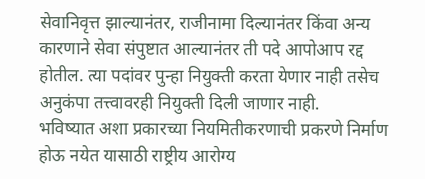सेवानिवृत्त झाल्यानंतर, राजीनामा दिल्यानंतर किंवा अन्य कारणाने सेवा संपुष्टात आल्यानंतर ती पदे आपोआप रद्द होतील. त्या पदांवर पुन्हा नियुक्ती करता येणार नाही तसेच अनुकंपा तत्त्वावरही नियुक्ती दिली जाणार नाही.
भविष्यात अशा प्रकारच्या नियमितीकरणाची प्रकरणे निर्माण होऊ नयेत यासाठी राष्ट्रीय आरोग्य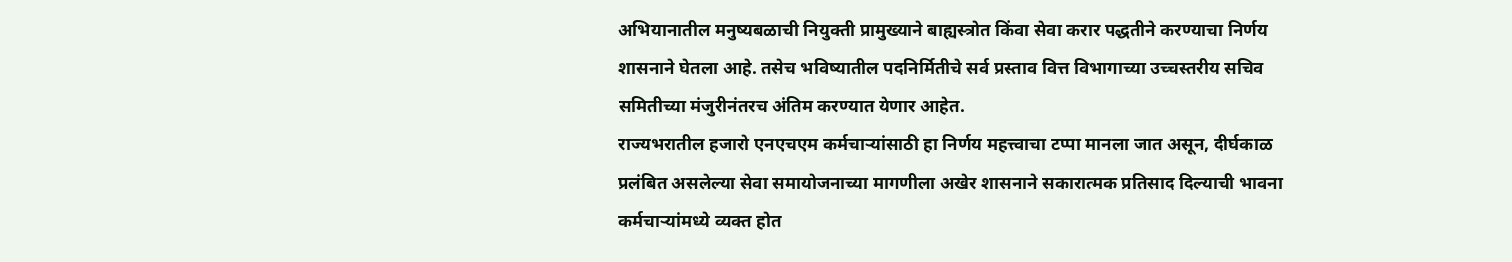अभियानातील मनुष्यबळाची नियुक्ती प्रामुख्याने बाह्यस्त्रोत किंवा सेवा करार पद्धतीने करण्याचा निर्णय शासनाने घेतला आहे. तसेच भविष्यातील पदनिर्मितीचे सर्व प्रस्ताव वित्त विभागाच्या उच्चस्तरीय सचिव समितीच्या मंजुरीनंतरच अंतिम करण्यात येणार आहेत.
राज्यभरातील हजारो एनएचएम कर्मचाऱ्यांसाठी हा निर्णय महत्त्वाचा टप्पा मानला जात असून, दीर्घकाळ प्रलंबित असलेल्या सेवा समायोजनाच्या मागणीला अखेर शासनाने सकारात्मक प्रतिसाद दिल्याची भावना कर्मचाऱ्यांमध्ये व्यक्त होत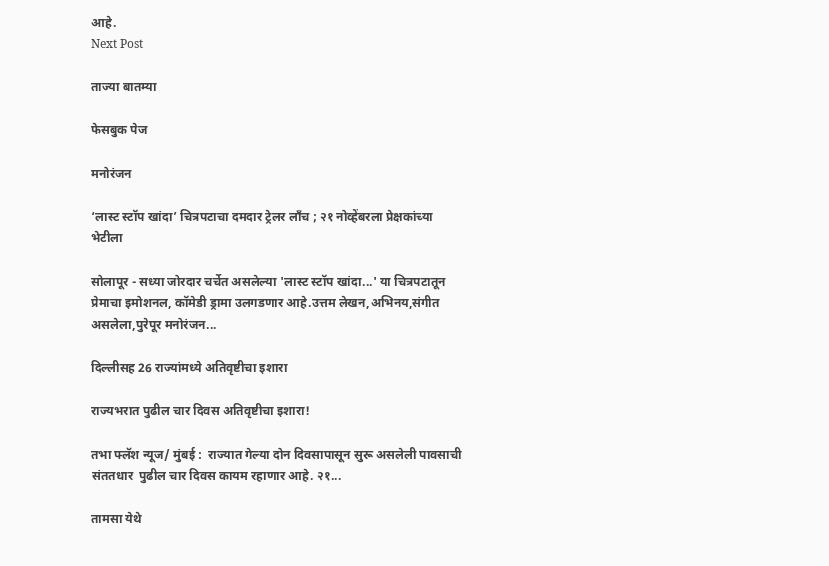आहे.
Next Post

ताज्या बातम्या

फेसबुक पेज

मनोरंजन

‘लास्ट स्टॉप खांदा’ चित्रपटाचा दमदार ट्रेलर लाँच ; २१ नोव्हेंबरला प्रेक्षकांच्या भेटीला

सोलापूर - सध्या जोरदार चर्चेत असलेल्या 'लास्ट स्टॉप खांदा...' या चित्रपटातून प्रेमाचा इमोशनल, कॉमेडी ड्रामा उलगडणार आहे.उत्तम लेखन,अभिनय,संगीत असलेला,पुरेपूर मनोरंजन...

दिल्लीसह 26 राज्यांमध्ये अतिवृष्टीचा इशारा

राज्यभरात पुढील चार दिवस अतिवृष्टीचा इशारा!

तभा फ्लॅश न्यूज/ मुंबई :  राज्यात गेल्या दोन दिवसापासून सुरू असलेली पावसाची संततधार  पुढील चार दिवस कायम रहाणार आहे. २१...

तामसा येथे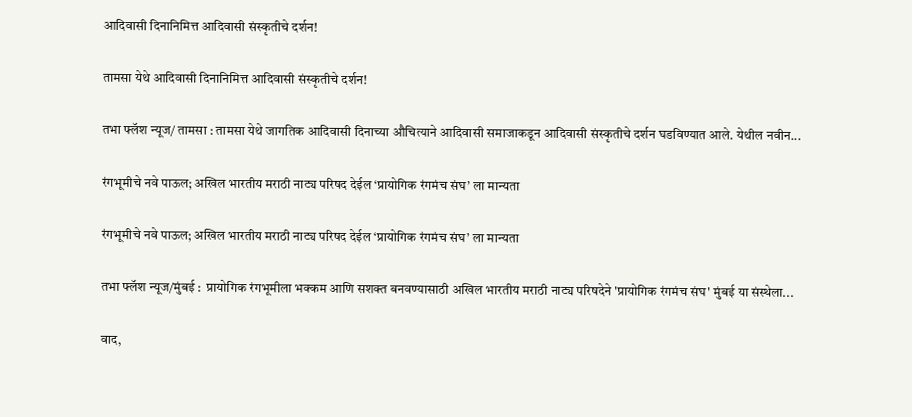आदिवासी दिनानिमित्त आदिवासी संस्कृतीचे दर्शन!

तामसा येथे आदिवासी दिनानिमित्त आदिवासी संस्कृतीचे दर्शन!

तभा फ्लॅश न्यूज/ तामसा : तामसा येथे जागतिक आदिवासी दिनाच्या औचित्याने आदिवासी समाजाकडून आदिवासी संस्कृतीचे दर्शन घडविण्यात आले. येथील नवीन...

रंगभूमीचे नवे पाऊल; अखिल भारतीय मराठी नाट्य परिषद देईल ‘प्रायोगिक रंगमंच संघ’ ला मान्यता

रंगभूमीचे नवे पाऊल; अखिल भारतीय मराठी नाट्य परिषद देईल ‘प्रायोगिक रंगमंच संघ’ ला मान्यता

तभा फ्लॅश न्यूज/मुंबई :  प्रायोगिक रंगभूमीला भक्कम आणि सशक्त बनवण्यासाठी अखिल भारतीय मराठी नाट्य परिषदेने 'प्रायोगिक रंगमंच संघ' मुंबई या संस्थेला...

वाद,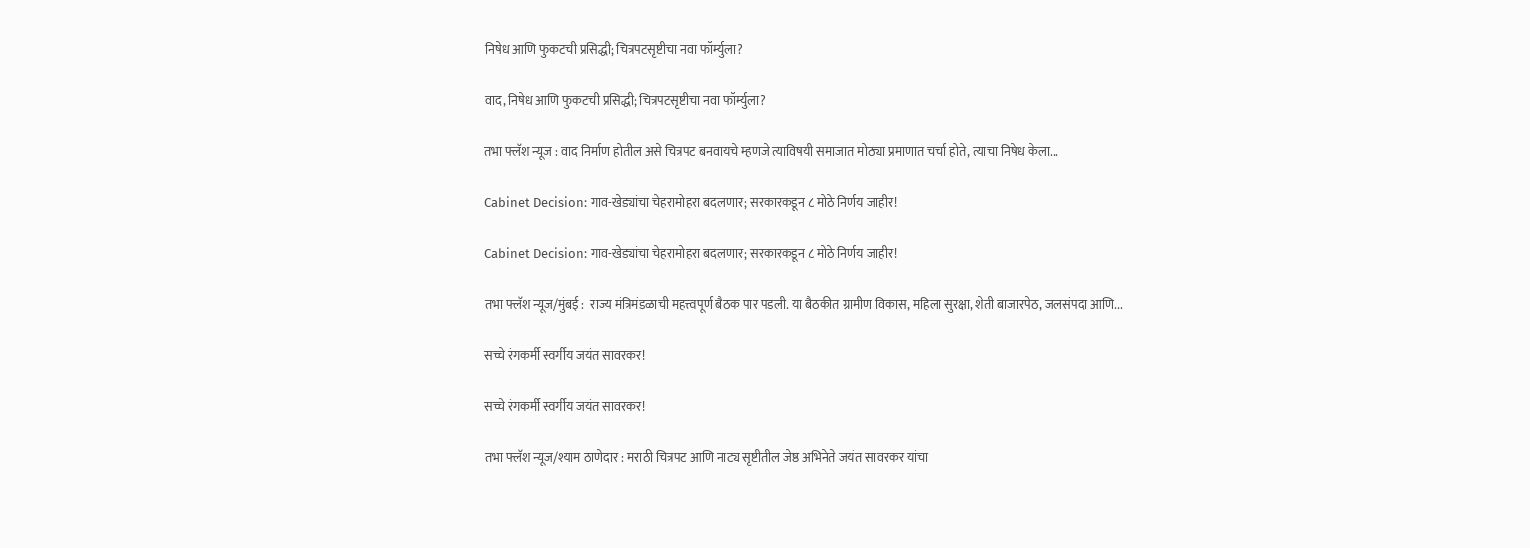निषेध आणि फुकटची प्रसिद्धी; चित्रपटसृष्टीचा नवा फॉर्म्युला?

वाद, निषेध आणि फुकटची प्रसिद्धी; चित्रपटसृष्टीचा नवा फॉर्म्युला?

तभा फ्लॅश न्यूज : वाद निर्माण होतील असे चित्रपट बनवायचे म्हणजे त्याविषयी समाजात मोठ्या प्रमाणात चर्चा होते, त्याचा निषेध केला...

Cabinet Decision: गाव-खेड्यांचा चेहरामोहरा बदलणार; सरकारकडून ८ मोठे निर्णय जाहीर!

Cabinet Decision: गाव-खेड्यांचा चेहरामोहरा बदलणार; सरकारकडून ८ मोठे निर्णय जाहीर!

तभा फ्लॅश न्यूज/मुंबई :  राज्य मंत्रिमंडळाची महत्त्वपूर्ण बैठक पार पडली. या बैठकीत ग्रामीण विकास, महिला सुरक्षा, शेती बाजारपेठ, जलसंपदा आणि...

सच्चे रंगकर्मी स्वर्गीय जयंत सावरकर!

सच्चे रंगकर्मी स्वर्गीय जयंत सावरकर!

तभा फ्लॅश न्यूज/श्याम ठाणेदार : मराठी चित्रपट आणि नाट्य सृष्टीतील जेष्ठ अभिनेते जयंत सावरकर यांचा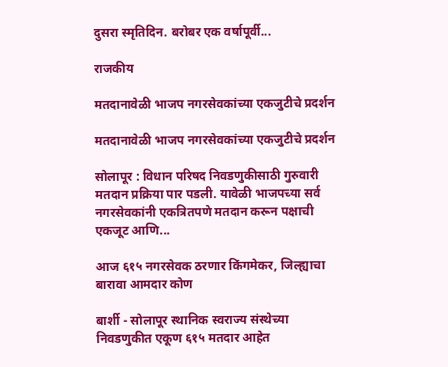दुसरा स्मृतिदिन. बरोबर एक वर्षापूर्वी...

राजकीय

मतदानावेळी भाजप नगरसेवकांच्या एकजुटीचे प्रदर्शन

मतदानावेळी भाजप नगरसेवकांच्या एकजुटीचे प्रदर्शन

सोलापूर : विधान परिषद निवडणुकीसाठी गुरुवारी मतदान प्रक्रिया पार पडली. यावेळी भाजपच्या सर्व नगरसेवकांनी एकत्रितपणे मतदान करून पक्षाची एकजूट आणि...

आज ६१५ नगरसेवक ठरणार किंगमेकर, जिल्ह्याचा बारावा आमदार कोण

बार्शी - सोलापूर स्थानिक स्वराज्य संस्थेच्या निवडणुकीत एकूण ६१५ मतदार आहेत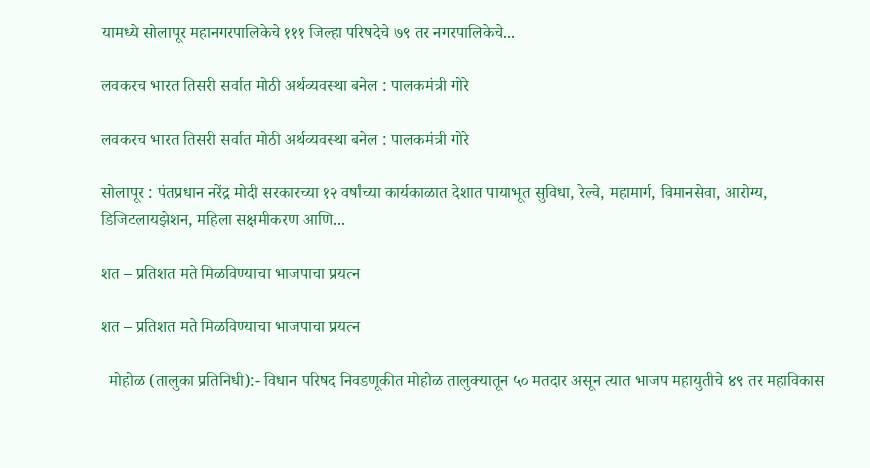यामध्ये सोलापूर महानगरपालिकेचे १११ जिल्हा परिषदेचे ७९ तर नगरपालिकेचे...

लवकरच भारत तिसरी सर्वात मोठी अर्थव्यवस्था बनेल : पालकमंत्री गोरे

लवकरच भारत तिसरी सर्वात मोठी अर्थव्यवस्था बनेल : पालकमंत्री गोरे

सोलापूर : पंतप्रधान नरेंद्र मोदी सरकारच्या १२ वर्षांच्या कार्यकाळात देशात पायाभूत सुविधा, रेल्वे, महामार्ग, विमानसेवा, आरोग्य, डिजिटलायझेशन, महिला सक्षमीकरण आणि...

शत – प्रतिशत मते मिळविण्याचा भाजपाचा प्रयत्न

शत – प्रतिशत मते मिळविण्याचा भाजपाचा प्रयत्न

  मोहोळ (तालुका प्रतिनिधी):- विधान परिषद निवडणूकीत मोहोळ तालुक्यातून ५० मतदार असून त्यात भाजप महायुतीचे ४९ तर महाविकास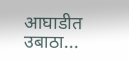आघाडीत उबाठा...